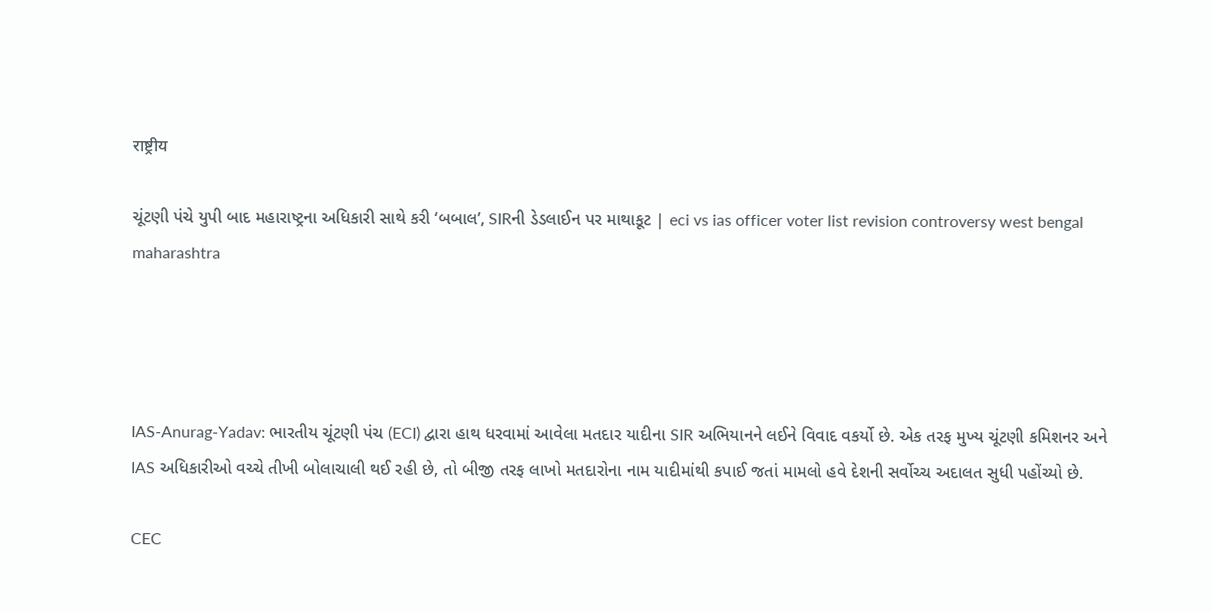राष्ट्रीय

ચૂંટણી પંચે યુપી બાદ મહારાષ્ટ્રના અધિકારી સાથે કરી ‘બબાલ’, SIRની ડેડલાઈન પર માથાકૂટ | eci vs ias officer voter list revision controversy west bengal maharashtra




IAS-Anurag-Yadav: ભારતીય ચૂંટણી પંચ (ECI) દ્વારા હાથ ધરવામાં આવેલા મતદાર યાદીના SIR અભિયાનને લઈને વિવાદ વકર્યો છે. એક તરફ મુખ્ય ચૂંટણી કમિશનર અને IAS અધિકારીઓ વચ્ચે તીખી બોલાચાલી થઈ રહી છે, તો બીજી તરફ લાખો મતદારોના નામ યાદીમાંથી કપાઈ જતાં મામલો હવે દેશની સર્વોચ્ચ અદાલત સુધી પહોંચ્યો છે.

CEC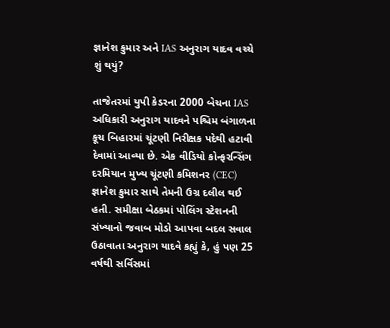જ્ઞાનેશ કુમાર અને IAS અનુરાગ યાદવ વચ્ચે શું થયું?

તાજેતરમાં યુપી કેડરના 2000 બેચના IAS અધિકારી અનુરાગ યાદવને પશ્ચિમ બંગાળના કૂચ બિહારમાં ચૂંટણી નિરીક્ષક પદેથી હટાવી દેવામાં આવ્યા છે. એક વીડિયો કોન્ફરન્સિંગ દરમિયાન મુખ્ય ચૂંટણી કમિશનર (CEC) જ્ઞાનેશ કુમાર સાથે તેમની ઉગ્ર દલીલ થઈ હતી. સમીક્ષા બેઠકમાં પોલિંગ સ્ટેશનની સંખ્યાનો જવાબ મોડો આપવા બદલ સવાલ ઉઠાવાતા અનુરાગ યાદવે કહ્યું કે, હું પણ 25 વર્ષથી સર્વિસમાં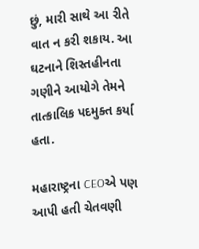છું, મારી સાથે આ રીતે વાત ન કરી શકાય. આ ઘટનાને શિસ્તહીનતા ગણીને આયોગે તેમને તાત્કાલિક પદમુક્ત કર્યા હતા.

મહારાષ્ટ્રના CEOએ પણ આપી હતી ચેતવણી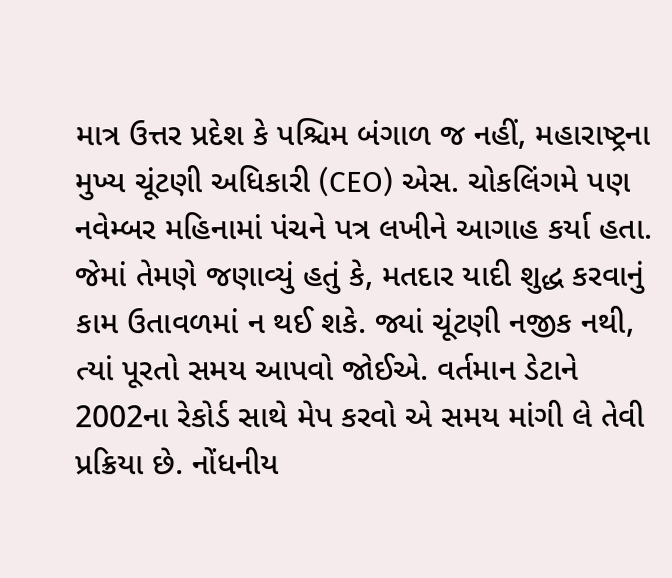માત્ર ઉત્તર પ્રદેશ કે પશ્ચિમ બંગાળ જ નહીં, મહારાષ્ટ્રના મુખ્ય ચૂંટણી અધિકારી (CEO) એસ. ચોકલિંગમે પણ નવેમ્બર મહિનામાં પંચને પત્ર લખીને આગાહ કર્યા હતા. જેમાં તેમણે જણાવ્યું હતું કે, મતદાર યાદી શુદ્ધ કરવાનું કામ ઉતાવળમાં ન થઈ શકે. જ્યાં ચૂંટણી નજીક નથી, ત્યાં પૂરતો સમય આપવો જોઈએ. વર્તમાન ડેટાને 2002ના રેકોર્ડ સાથે મેપ કરવો એ સમય માંગી લે તેવી પ્રક્રિયા છે. નોંધનીય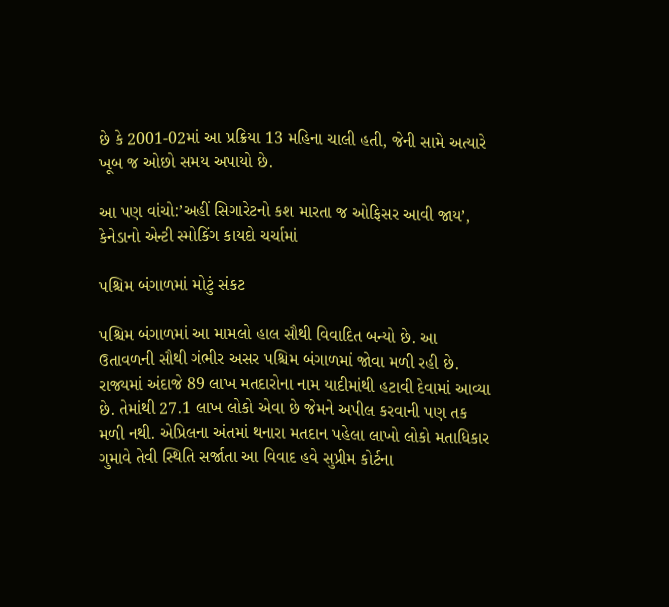છે કે 2001-02માં આ પ્રક્રિયા 13 મહિના ચાલી હતી, જેની સામે અત્યારે ખૂબ જ ઓછો સમય અપાયો છે.

આ પણ વાંચો:’અહીં સિગારેટનો કશ મારતા જ ઓફિસર આવી જાય’, કેનેડાનો એન્ટી સ્મોકિંગ કાયદો ચર્ચામાં

પશ્ચિમ બંગાળમાં મોટું સંકટ

પશ્ચિમ બંગાળમાં આ મામલો હાલ સૌથી વિવાદિત બન્યો છે. આ ઉતાવળની સૌથી ગંભીર અસર પશ્ચિમ બંગાળમાં જોવા મળી રહી છે. રાજ્યમાં અંદાજે 89 લાખ મતદારોના નામ યાદીમાંથી હટાવી દેવામાં આવ્યા છે. તેમાંથી 27.1 લાખ લોકો એવા છે જેમને અપીલ કરવાની પણ તક મળી નથી. એપ્રિલના અંતમાં થનારા મતદાન પહેલા લાખો લોકો મતાધિકાર ગુમાવે તેવી સ્થિતિ સર્જાતા આ વિવાદ હવે સુપ્રીમ કોર્ટના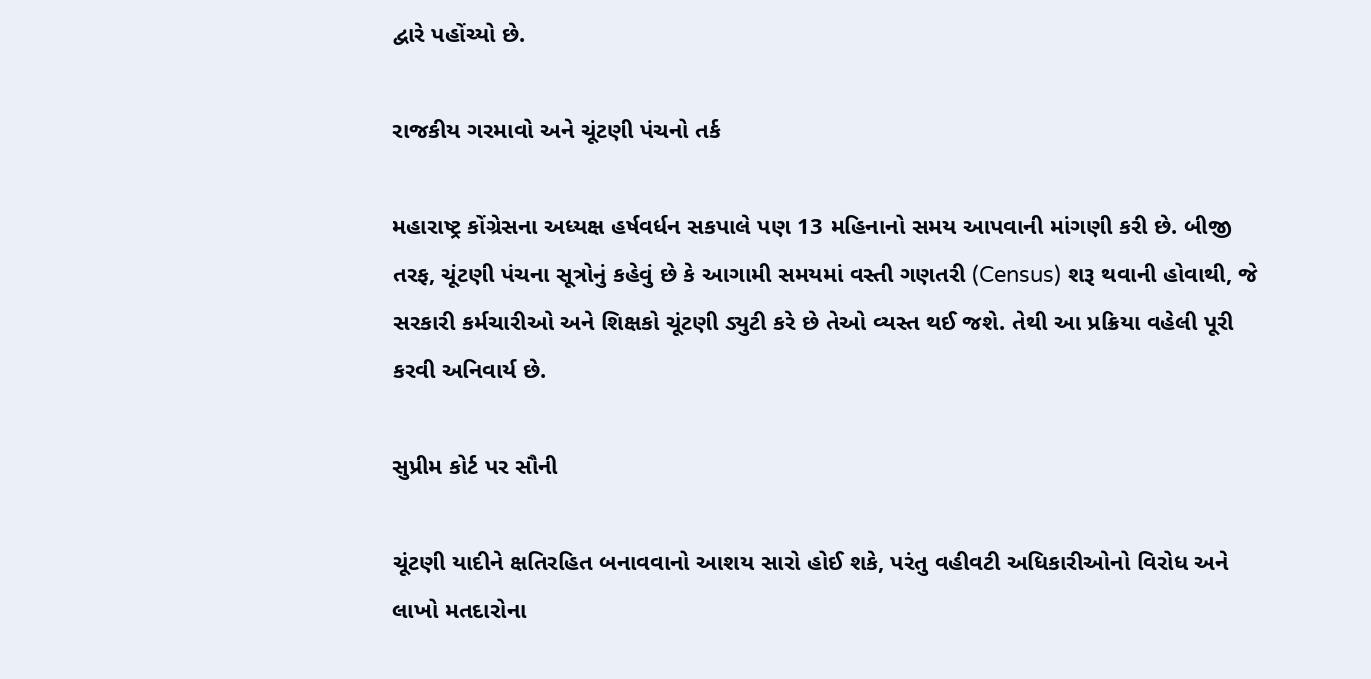દ્વારે પહોંચ્યો છે.

રાજકીય ગરમાવો અને ચૂંટણી પંચનો તર્ક

મહારાષ્ટ્ર કોંગ્રેસના અધ્યક્ષ હર્ષવર્ધન સકપાલે પણ 13 મહિનાનો સમય આપવાની માંગણી કરી છે. બીજી તરફ, ચૂંટણી પંચના સૂત્રોનું કહેવું છે કે આગામી સમયમાં વસ્તી ગણતરી (Census) શરૂ થવાની હોવાથી, જે સરકારી કર્મચારીઓ અને શિક્ષકો ચૂંટણી ડ્યુટી કરે છે તેઓ વ્યસ્ત થઈ જશે. તેથી આ પ્રક્રિયા વહેલી પૂરી કરવી અનિવાર્ય છે.

સુપ્રીમ કોર્ટ પર સૌની

ચૂંટણી યાદીને ક્ષતિરહિત બનાવવાનો આશય સારો હોઈ શકે, પરંતુ વહીવટી અધિકારીઓનો વિરોધ અને લાખો મતદારોના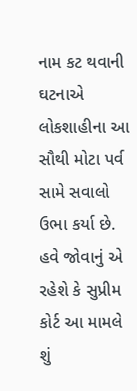નામ કટ થવાની ઘટનાએ લોકશાહીના આ સૌથી મોટા પર્વ સામે સવાલો ઉભા કર્યા છે. હવે જોવાનું એ રહેશે કે સુપ્રીમ કોર્ટ આ મામલે શું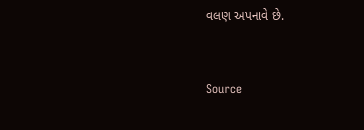વલણ અપનાવે છે.



Source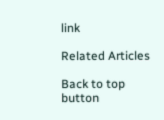link

Related Articles

Back to top button